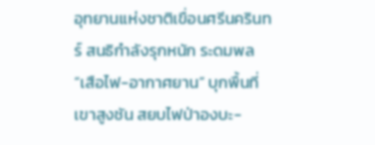อุทยานแห่งชาติเขื่อนศรีนครินทร์ สนธิกำลังรุกหนัก ระดมพล “เสือไฟ-อากาศยาน” บุกพื้นที่เขาสูงชัน สยบไฟป่าองบะ-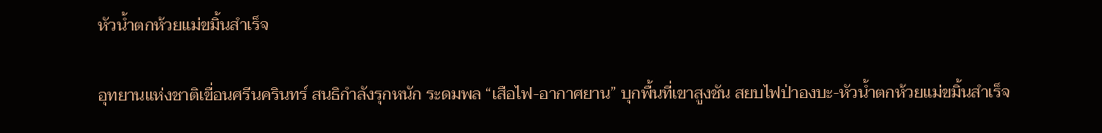หัวน้ำตกห้วยแม่ขมิ้นสำเร็จ

อุทยานแห่งชาติเขื่อนศรีนครินทร์ สนธิกำลังรุกหนัก ระดมพล “เสือไฟ-อากาศยาน” บุกพื้นที่เขาสูงชัน สยบไฟป่าองบะ-หัวน้ำตกห้วยแม่ขมิ้นสำเร็จ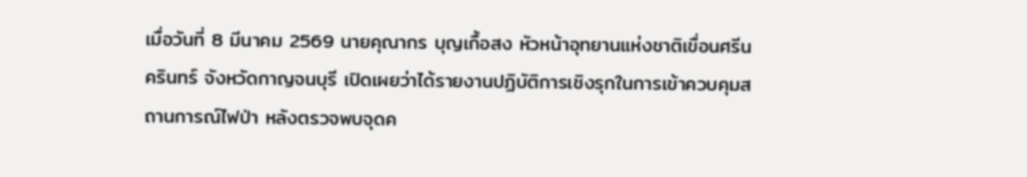เมื่อวันที่ 8 มีนาคม 2569 นายคุณากร บุญเกื้อสง หัวหน้าอุทยานแห่งชาติเขื่อนศรีนครินทร์ จังหวัดกาญจนบุรี เปิดเผยว่าได้รายงานปฏิบัติการเชิงรุกในการเข้าควบคุมสถานการณ์ไฟป่า หลังตรวจพบจุดค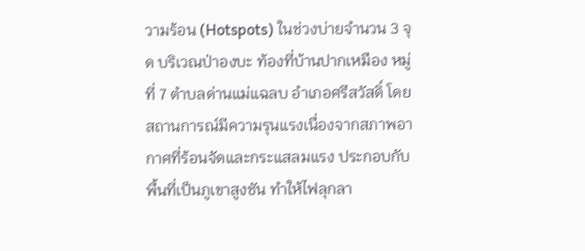วามร้อน (Hotspots) ในช่วงบ่ายจำนวน 3 จุด บริเวณป่าองบะ ท้องที่บ้านปากเหมือง หมู่ที่ 7 ตำบลด่านแม่แฉลบ อำเภอศรีสวัสดิ์ โดยสถานการณ์มีความรุนแรงเนื่องจากสภาพอากาศที่ร้อนจัดและกระแสลมแรง ประกอบกับพื้นที่เป็นภูเขาสูงชัน ทำให้ไฟลุกลา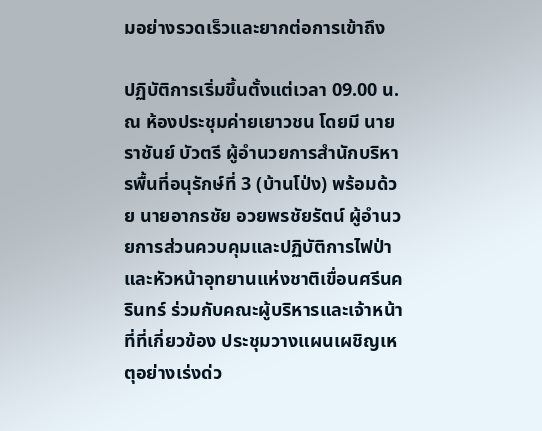มอย่างรวดเร็วและยากต่อการเข้าถึง

ปฏิบัติการเริ่มขึ้นตั้งแต่เวลา 09.00 น. ณ ห้องประชุมค่ายเยาวชน โดยมี นายราชันย์ บัวตรี ผู้อำนวยการสำนักบริหารพื้นที่อนุรักษ์ที่ 3 (บ้านโป่ง) พร้อมด้วย นายอากรชัย อวยพรชัยรัตน์ ผู้อำนวยการส่วนควบคุมและปฏิบัติการไฟป่า และหัวหน้าอุทยานแห่งชาติเขื่อนศรีนครินทร์ ร่วมกับคณะผู้บริหารและเจ้าหน้าที่ที่เกี่ยวข้อง ประชุมวางแผนเผชิญเหตุอย่างเร่งด่ว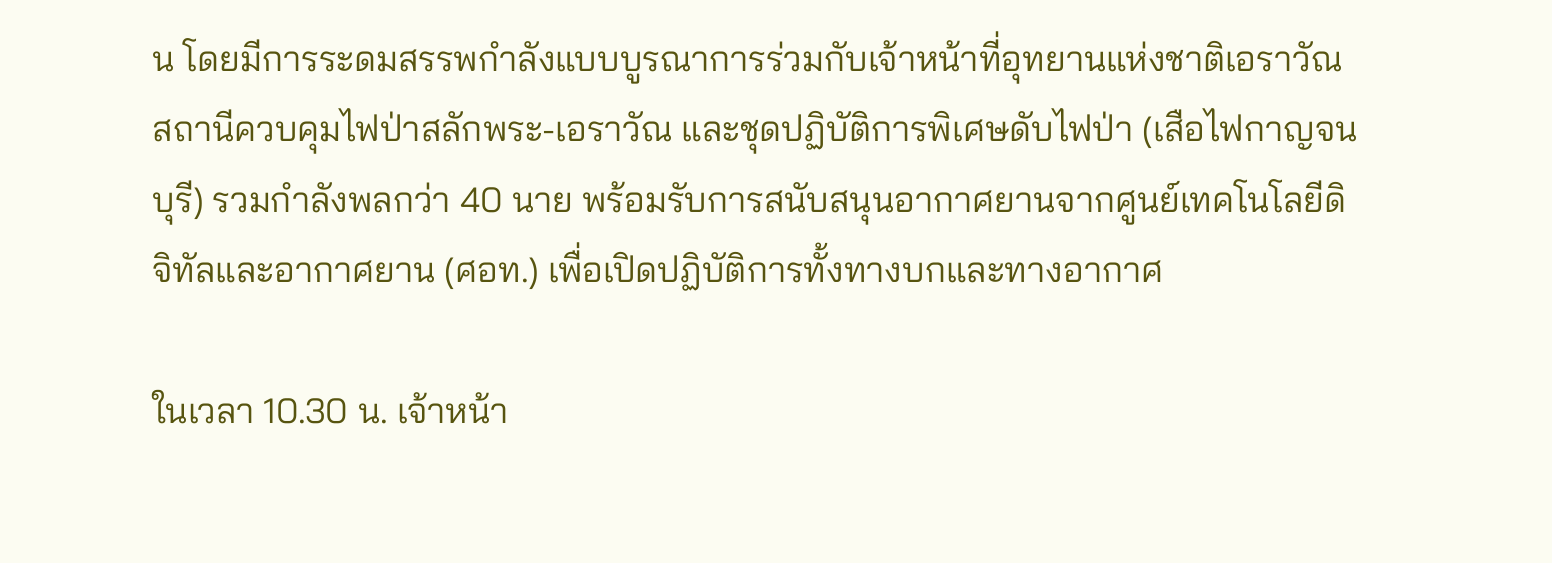น โดยมีการระดมสรรพกำลังแบบบูรณาการร่วมกับเจ้าหน้าที่อุทยานแห่งชาติเอราวัณ สถานีควบคุมไฟป่าสลักพระ-เอราวัณ และชุดปฏิบัติการพิเศษดับไฟป่า (เสือไฟกาญจนบุรี) รวมกำลังพลกว่า 40 นาย พร้อมรับการสนับสนุนอากาศยานจากศูนย์เทคโนโลยีดิจิทัลและอากาศยาน (ศอท.) เพื่อเปิดปฏิบัติการทั้งทางบกและทางอากาศ

ในเวลา 10.30 น. เจ้าหน้า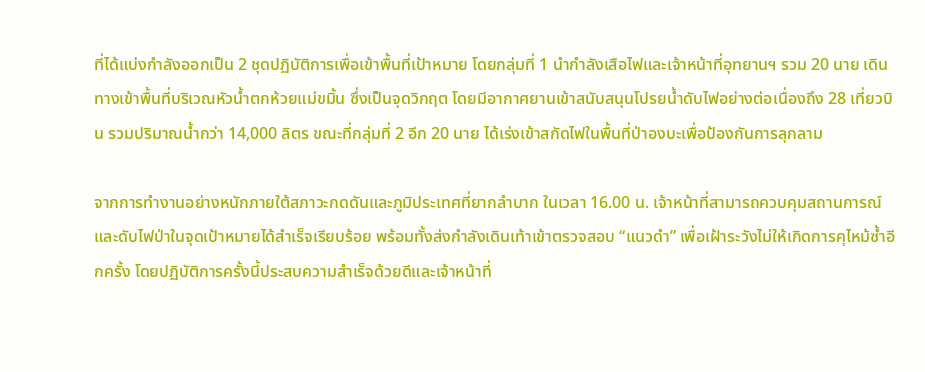ที่ได้แบ่งกำลังออกเป็น 2 ชุดปฏิบัติการเพื่อเข้าพื้นที่เป้าหมาย โดยกลุ่มที่ 1 นำกำลังเสือไฟและเจ้าหน้าที่อุทยานฯ รวม 20 นาย เดินทางเข้าพื้นที่บริเวณหัวน้ำตกห้วยแม่ขมิ้น ซึ่งเป็นจุดวิกฤต โดยมีอากาศยานเข้าสนับสนุนโปรยน้ำดับไฟอย่างต่อเนื่องถึง 28 เที่ยวบิน รวมปริมาณน้ำกว่า 14,000 ลิตร ขณะที่กลุ่มที่ 2 อีก 20 นาย ได้เร่งเข้าสกัดไฟในพื้นที่ป่าองบะเพื่อป้องกันการลุกลาม

จากการทำงานอย่างหนักภายใต้สภาวะกดดันและภูมิประเทศที่ยากลำบาก ในเวลา 16.00 น. เจ้าหน้าที่สามารถควบคุมสถานการณ์และดับไฟป่าในจุดเป้าหมายได้สำเร็จเรียบร้อย พร้อมทั้งส่งกำลังเดินเท้าเข้าตรวจสอบ “แนวดำ” เพื่อเฝ้าระวังไม่ให้เกิดการคุไหม้ซ้ำอีกครั้ง โดยปฏิบัติการครั้งนี้ประสบความสำเร็จด้วยดีและเจ้าหน้าที่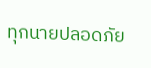ทุกนายปลอดภัย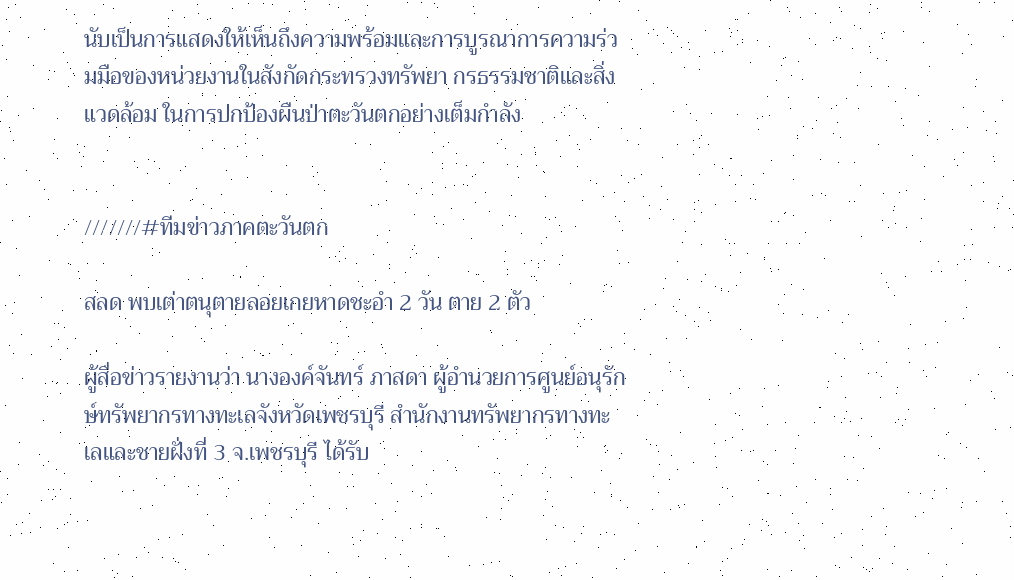นับเป็นการแสดงให้เห็นถึงความพร้อมและการบูรณาการความร่วมมือของหน่วยงานในสังกัดกระทรวงทรัพยา กรธรรมชาติและสิ่งแวดล้อม ในการปกป้องผืนป่าตะวันตกอย่างเต็มกำลัง


///////#ทีมข่าวภาคตะวันตก

สลด พบเต่าตนุตายลอยเกยหาดชะอำ 2 วัน ตาย 2 ตัว

ผู้สื่อข่าวรายงานว่า นางองค์จันทร์ ภาสดา ผู้อำนวยการศูนย์อนุรักษ์ทรัพยากรทางทะเลจังหวัดเพชรบุรี สำนักงานทรัพยากรทางทะเลและชายฝั่งที่ 3 จ.เพชรบุรี ได้รับ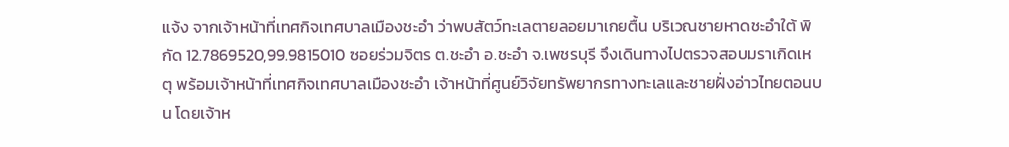แจ้ง จากเจ้าหน้าที่เทศกิจเทศบาลเมืองชะอำ ว่าพบสัตว์ทะเลตายลอยมาเกยตื้น บริเวณชายหาดชะอำใต้ พิกัด 12.7869520,99.9815010 ซอยร่วมจิตร ต.ชะอำ อ.ชะอำ จ.เพชรบุรี จึงเดินทางไปตรวจสอบมราเกิดเหตุ พร้อมเจ้าหน้าที่เทศกิจเทศบาลเมืองชะอำ เจ้าหน้าที่ศูนย์วิจัยทรัพยากรทางทะเลและชายฝั่งอ่าวไทยตอนบน โดยเจ้าห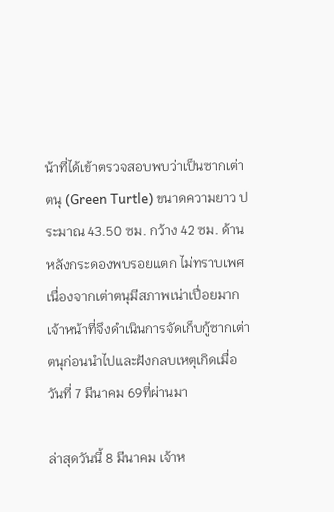น้าที่ได้เข้าตรวจสอบพบว่าเป็นซากเต่าตนุ (Green Turtle) ขนาดความยาว ประมาณ 43.50 ซม. กว้าง 42 ซม. ด้านหลังกระดองพบรอยแตก ไม่ทราบเพศ เนื่องจากเต่าตนุมีสภาพเน่าเปื่อยมาก เจ้าหน้าที่จึงดำเนินการจัดเก็บกู้ซากเต่าตนุก่อนนำไปและฝังกลบเหตุเกิดเมื่อวันที่ 7 มีนาคม 69ที่ผ่านมา

ล่าสุดวันนี้ 8 มีนาคม เจ้าห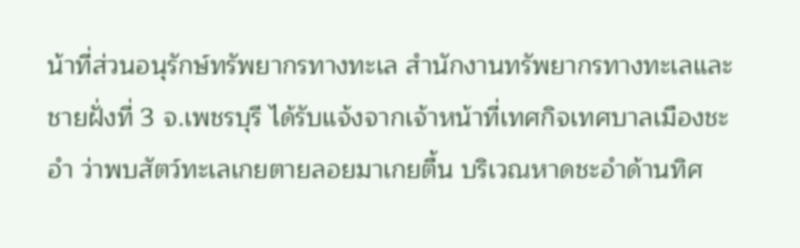น้าที่ส่วนอนุรักษ์ทรัพยากรทางทะเล สำนักงานทรัพยากรทางทะเลและชายฝั่งที่ 3 จ.เพชรบุรี ได้รับแจ้งจากเจ้าหน้าที่เทศกิจเทศบาลเมืองชะอำ ว่าพบสัตว์ทะเลเกยตายลอยมาเกยตื้น บริเวณหาดชะอำด้านทิศ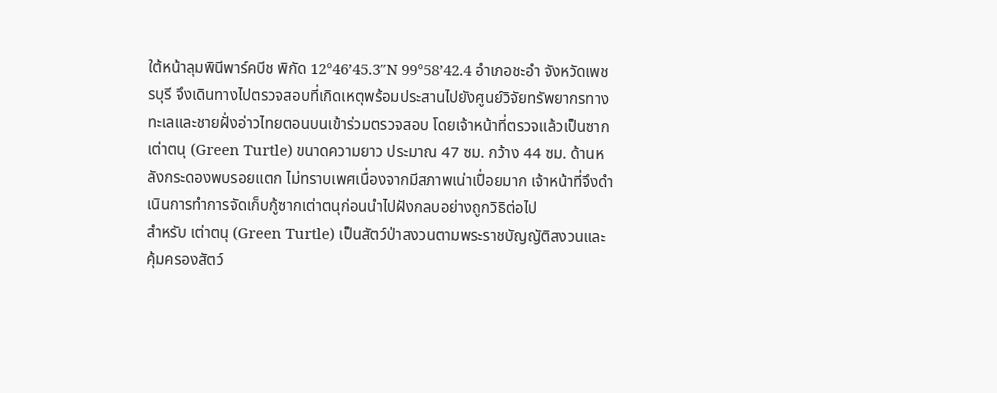ใต้หน้าลุมพินีพาร์คบีช พิกัด 12°46’45.3″N 99°58’42.4 อำเภอชะอำ จังหวัดเพชรบุรี จึงเดินทางไปตรวจสอบที่เกิดเหตุพร้อมประสานไปยังศูนย์วิจัยทรัพยากรทางทะเลและชายฝั่งอ่าวไทยตอนบนเข้าร่วมตรวจสอบ โดยเจ้าหน้าที่ตรวจแล้วเป็นซากเต่าตนุ (Green Turtle) ขนาดความยาว ประมาณ 47 ซม. กว้าง 44 ซม. ด้านหลังกระดองพบรอยแตก ไม่ทราบเพศเนื่องจากมีสภาพเน่าเปื่อยมาก เจ้าหน้าที่จึงดำเนินการทำการจัดเก็บกู้ซากเต่าตนุก่อนนำไปฝังกลบอย่างถูกวิธิต่อไป
สำหรับ เต่าตนุ (Green Turtle) เป็นสัตว์ป่าสงวนตามพระราชบัญญัติสงวนและคุ้มครองสัตว์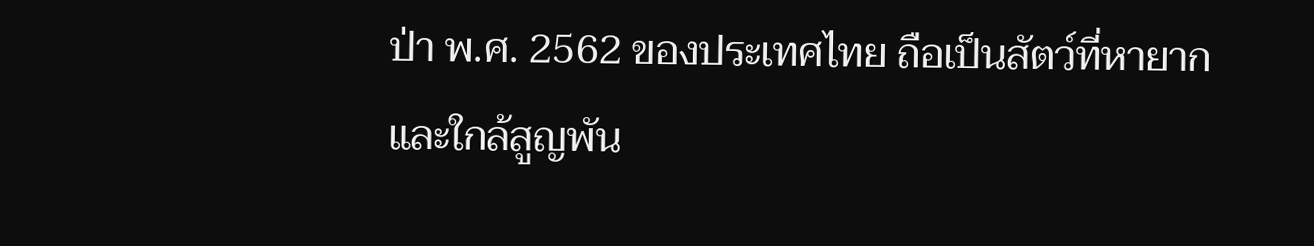ป่า พ.ศ. 2562 ของประเทศไทย ถือเป็นสัตว์ที่หายากและใกล้สูญพัน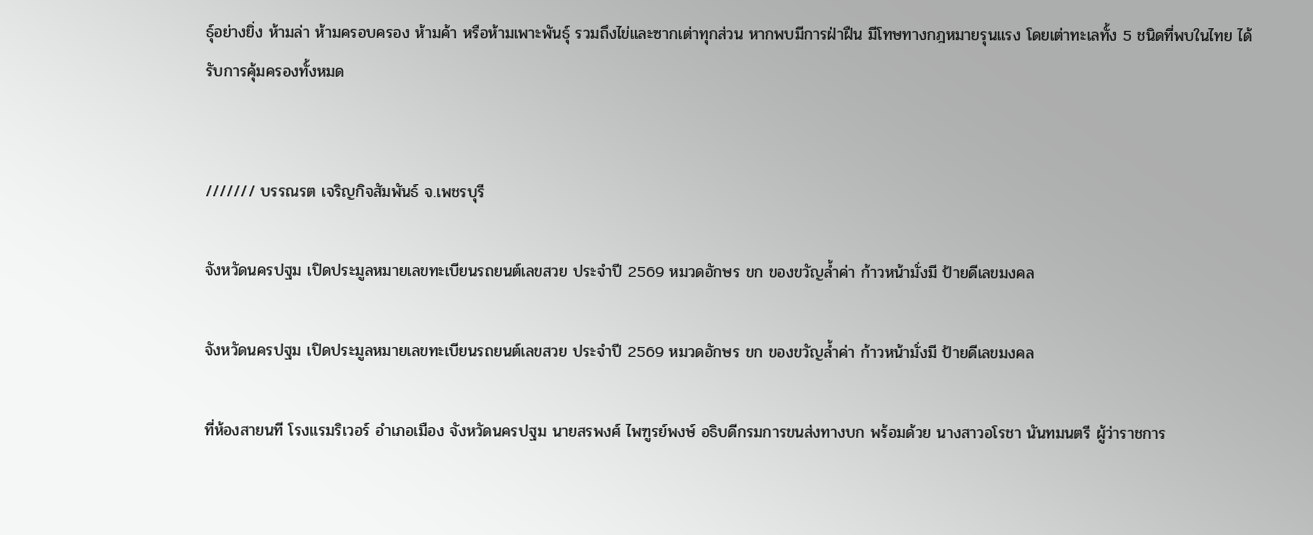ธุ์อย่างยิ่ง ห้ามล่า ห้ามครอบครอง ห้ามค้า หรือห้ามเพาะพันธุ์ รวมถึงไข่และซากเต่าทุกส่วน หากพบมีการฝ่าฝืน มีโทษทางกฎหมายรุนแรง โดยเต่าทะเลทั้ง 5 ชนิดที่พบในไทย ได้รับการคุ้มครองทั้งหมด


/////// บรรณรต เจริญกิจสัมพันธ์ จ.เพชรบุรี

จังหวัดนครปฐม เปิดประมูลหมายเลขทะเบียนรถยนต์เลขสวย ประจำปี 2569 หมวดอักษร ขก ของขวัญล้ำค่า ก้าวหน้ามั่งมี ป้ายดีเลขมงคล

จังหวัดนครปฐม เปิดประมูลหมายเลขทะเบียนรถยนต์เลขสวย ประจำปี 2569 หมวดอักษร ขก ของขวัญล้ำค่า ก้าวหน้ามั่งมี ป้ายดีเลขมงคล

ที่ห้องสายนที โรงแรมริเวอร์ อำเภอเมือง จังหวัดนครปฐม นายสรพงศ์ ไพฑูรย์พงษ์ อธิบดีกรมการขนส่งทางบก พร้อมด้วย นางสาวอโรชา นันทมนตรี ผู้ว่าราชการ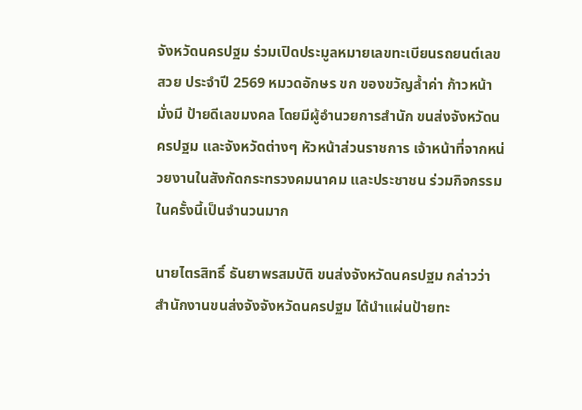จังหวัดนครปฐม ร่วมเปิดประมูลหมายเลขทะเบียนรถยนต์เลขสวย ประจำปี 2569 หมวดอักษร ขก ของขวัญล้ำค่า ก้าวหน้ามั่งมี ป้ายดีเลขมงคล โดยมีผู้อำนวยการสำนัก ขนส่งจังหวัดนครปฐม และจังหวัดต่างๆ หัวหน้าส่วนราชการ เจ้าหน้าที่จากหน่วยงานในสังกัดกระทรวงคมนาคม และประชาชน ร่วมกิจกรรมในครั้งนี้เป็นจำนวนมาก

นายไตรสิทธิ์ ธันยาพรสมบัติ ขนส่งจังหวัดนครปฐม กล่าวว่า สำนักงานขนส่งจังจังหวัดนครปฐม ได้นำแผ่นป้ายทะ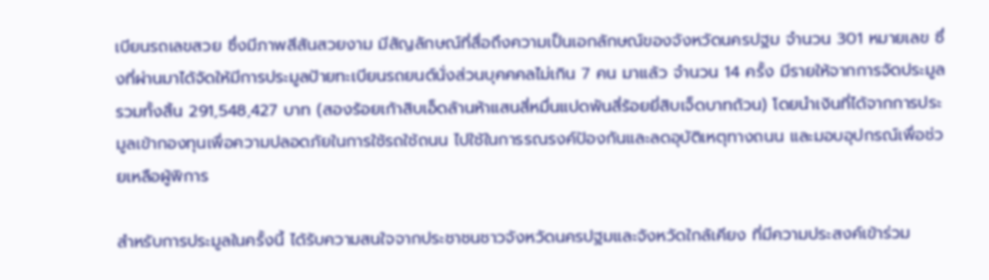เบียนรถเลขสวย ซึ่งมีภาพสีสันสวยงาม มีสัญลักษณ์ที่สื่อถึงความเป็นเอกลักษณ์ของจังหวัดนครปฐม จำนวน 301 หมายเลข ซึ่งที่ผ่านมาได้จัดให้มีการประมูลป้ายทะเบียนรถยนต์นั่งส่วนบุคคคลไม่เกิน 7 คน มาแล้ว จำนวน 14 ครั้ง มีรายให้จากการจัดประมูลรวมทั้งสิ้น 291,548,427 บาท (สองร้อยเก้าสิบเอ็ดล้านห้าแสนสี่หมื่นแปดพันสี่ร้อยยี่สิบเจ็ดบาทถ้วน) โดยนำเงินที่ได้จากการประมูลเข้ากองทุนเพื่อความปลอดภัยในการใช้รถใช้ถนน ไปใช้ในการรณรงค์ป้องกันและลดอุบัติเหตุทางถนน และมอบอุปกรณ์เพื่อช่วยเหลือผู้พิการ

สำหรับการประมูลในครั้งนี้ ได้รับความสนใจจากประชาชนชาวจังหวัดนครปฐมและจังหวัดใกล้เคียง ที่มีความประสงค์เข้าร่วม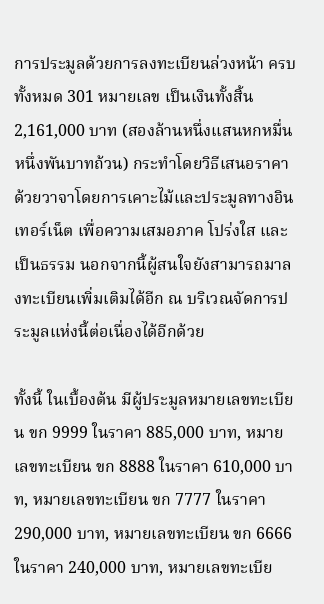การประมูลด้วยการลงทะเบียนล่วงหน้า ครบทั้งหมด 301 หมายเลข เป็นเงินทั้งสิ้น 2,161,000 บาท (สองล้านหนึ่งแสนหกหมื่นหนึ่งพันบาทถ้วน) กระทำโดยวิธีเสนอราคาด้วยวาจาโดยการเคาะไม้และประมูลทางอินเทอร์เน็ต เพื่อความเสมอภาค โปร่งใส และเป็นธรรม นอกจากนี้ผู้สนใจยังสามารถมาลงทะเบียนเพิ่มเติมได้อีก ณ บริเวณจัดการประมูลแห่งนี้ต่อเนื่องได้อีกด้วย

ทั้งนี้ ในเบื้องต้น มีผู้ประมูลหมายเลขทะเบียน ขก 9999 ในราคา 885,000 บาท, หมายเลขทะเบียน ขก 8888 ในราคา 610,000 บาท, หมายเลขทะเบียน ขก 7777 ในราคา 290,000 บาท, หมายเลขทะเบียน ขก 6666 ในราคา 240,000 บาท, หมายเลขทะเบีย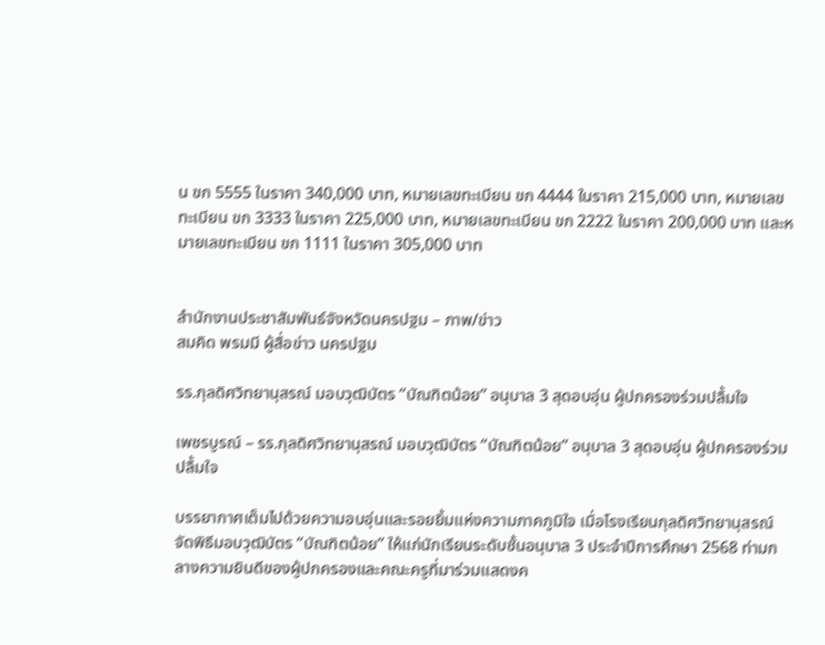น ขก 5555 ในราคา 340,000 บาท, หมายเลขทะเบียน ขก 4444 ในราคา 215,000 บาท, หมายเลขทะเบียน ขก 3333 ในราคา 225,000 บาท, หมายเลขทะเบียน ขก 2222 ในราคา 200,000 บาท และหมายเลขทะเบียน ขก 1111 ในราคา 305,000 บาท


สำนักงานประชาสัมพันธ์จังหวัดนครปฐม – ภาพ/ข่าว
สมคิด พรมมี ผู้สื่อข่าว นครปฐม

รร.กุลดิศวิทยานุสรณ์ มอบวุฒิบัตร “บัณฑิตน้อย” อนุบาล 3 สุดอบอุ่น ผู้ปกครองร่วมปลื้มใจ

เพชรบูรณ์ – รร.กุลดิศวิทยานุสรณ์ มอบวุฒิบัตร “บัณฑิตน้อย” อนุบาล 3 สุดอบอุ่น ผู้ปกครองร่วมปลื้มใจ

บรรยากาศเต็มไปด้วยความอบอุ่นและรอยยิ้มแห่งความภาคภูมิใจ เมื่อโรงเรียนกุลดิศวิทยานุสรณ์ จัดพิธีมอบวุฒิบัตร “บัณฑิตน้อย” ให้แก่นักเรียนระดับชั้นอนุบาล 3 ประจำปีการศึกษา 2568 ท่ามกลางความยินดีของผู้ปกครองและคณะครูที่มาร่วมแสดงค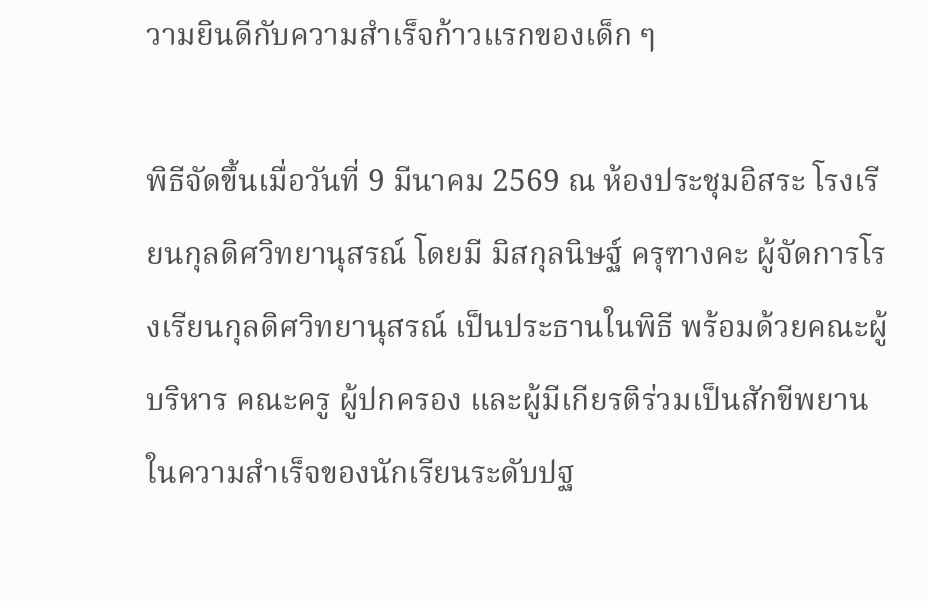วามยินดีกับความสำเร็จก้าวแรกของเด็ก ๆ

พิธีจัดขึ้นเมื่อวันที่ 9 มีนาคม 2569 ณ ห้องประชุมอิสระ โรงเรียนกุลดิศวิทยานุสรณ์ โดยมี มิสกุลนิษฐ์ ครุฑางคะ ผู้จัดการโรงเรียนกุลดิศวิทยานุสรณ์ เป็นประธานในพิธี พร้อมด้วยคณะผู้บริหาร คณะครู ผู้ปกครอง และผู้มีเกียรติร่วมเป็นสักขีพยานในความสำเร็จของนักเรียนระดับปฐ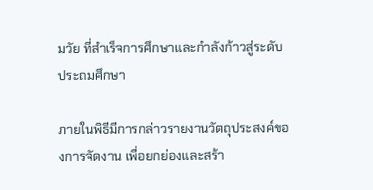มวัย ที่สำเร็จการศึกษาและกำลังก้าวสู่ระดับประถมศึกษา

ภายในพิธีมีการกล่าวรายงานวัตถุประสงค์ของการจัดงาน เพื่อยกย่องและสร้า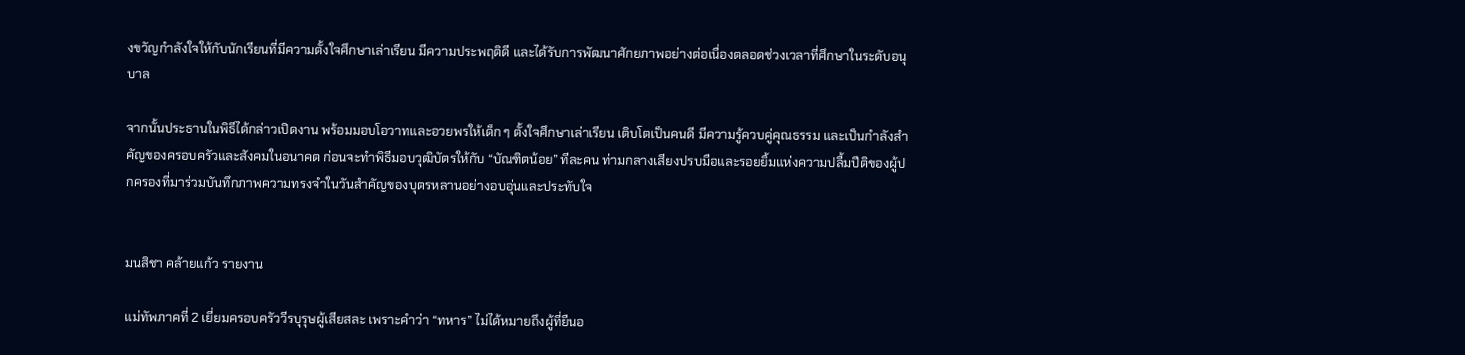งขวัญกำลังใจให้กับนักเรียนที่มีความตั้งใจศึกษาเล่าเรียน มีความประพฤติดี และได้รับการพัฒนาศักยภาพอย่างต่อเนื่องตลอดช่วงเวลาที่ศึกษาในระดับอนุบาล

จากนั้นประธานในพิธีได้กล่าวเปิดงาน พร้อมมอบโอวาทและอวยพรให้เด็ก ๆ ตั้งใจศึกษาเล่าเรียน เติบโตเป็นคนดี มีความรู้ควบคู่คุณธรรม และเป็นกำลังสำคัญของครอบครัวและสังคมในอนาคต ก่อนจะทำพิธีมอบวุฒิบัตรให้กับ “บัณฑิตน้อย” ทีละคน ท่ามกลางเสียงปรบมือและรอยยิ้มแห่งความปลื้มปีติของผู้ปกครองที่มาร่วมบันทึกภาพความทรงจำในวันสำคัญของบุตรหลานอย่างอบอุ่นและประทับใจ


มนสิชา คล้ายแก้ว รายงาน

แม่ทัพภาคที่ 2 เยี่ยมครอบครัววีรบุรุษผู้เสียสละ เพราะคำว่า “ทหาร” ไม่ได้หมายถึงผู้ที่ยืนอ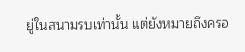ยู่ในสนามรบเท่านั้น แต่ยังหมายถึงครอ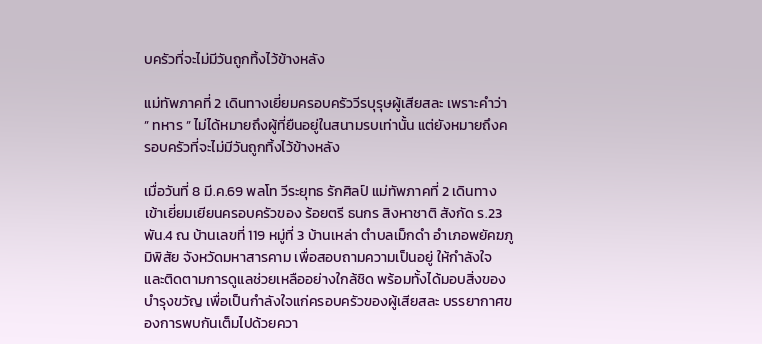บครัวที่จะไม่มีวันถูกทิ้งไว้ข้างหลัง

แม่ทัพภาคที่ 2 เดินทางเยี่ยมครอบครัววีรบุรุษผู้เสียสละ เพราะคำว่า ” ทหาร ” ไม่ได้หมายถึงผู้ที่ยืนอยู่ในสนามรบเท่านั้น แต่ยังหมายถึงครอบครัวที่จะไม่มีวันถูกทิ้งไว้ข้างหลัง

เมื่อวันที่ 8 มี.ค.69 พลโท วีระยุทธ รักศิลป์ แม่ทัพภาคที่ 2 เดินทางเข้าเยี่ยมเยียนครอบครัวของ ร้อยตรี ธนกร สิงหาชาติ สังกัด ร.23 พัน.4 ณ บ้านเลขที่ 119 หมู่ที่ 3 บ้านเหล่า ตำบลเม็กดำ อำเภอพยัคฆภูมิพิสัย จังหวัดมหาสารคาม เพื่อสอบถามความเป็นอยู่ ให้กำลังใจ และติดตามการดูแลช่วยเหลืออย่างใกล้ชิด พร้อมทั้งได้มอบสิ่งของบำรุงขวัญ เพื่อเป็นกำลังใจแก่ครอบครัวของผู้เสียสละ บรรยากาศของการพบกันเต็มไปด้วยควา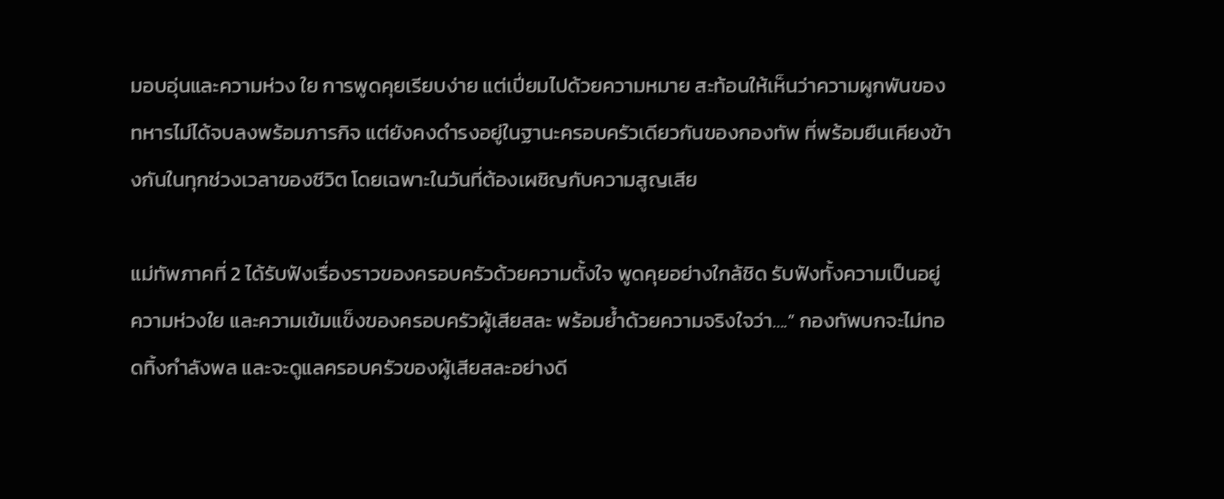มอบอุ่นและความห่วง ใย การพูดคุยเรียบง่าย แต่เปี่ยมไปด้วยความหมาย สะท้อนให้เห็นว่าความผูกพันของทหารไม่ได้จบลงพร้อมภารกิจ แต่ยังคงดำรงอยู่ในฐานะครอบครัวเดียวกันของกองทัพ ที่พร้อมยืนเคียงข้างกันในทุกช่วงเวลาของชีวิต โดยเฉพาะในวันที่ต้องเผชิญกับความสูญเสีย

แม่ทัพภาคที่ 2 ได้รับฟังเรื่องราวของครอบครัวด้วยความตั้งใจ พูดคุยอย่างใกล้ชิด รับฟังทั้งความเป็นอยู่ ความห่วงใย และความเข้มแข็งของครอบครัวผู้เสียสละ พร้อมย้ำด้วยความจริงใจว่า….” กองทัพบกจะไม่ทอดทิ้งกำลังพล และจะดูแลครอบครัวของผู้เสียสละอย่างดี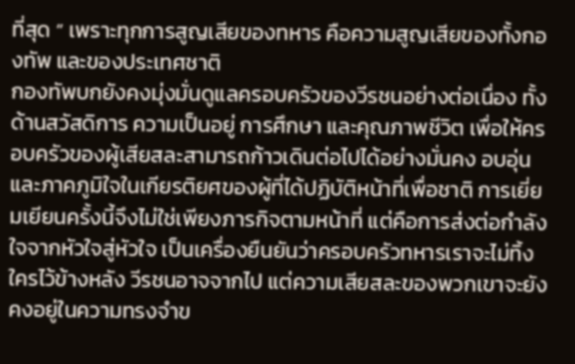ที่สุด ” เพราะทุกการสูญเสียของทหาร คือความสูญเสียของทั้งกองทัพ และของประเทศชาติ
กองทัพบกยังคงมุ่งมั่นดูแลครอบครัวของวีรชนอย่างต่อเนื่อง ทั้งด้านสวัสดิการ ความเป็นอยู่ การศึกษา และคุณภาพชีวิต เพื่อให้ครอบครัวของผู้เสียสละสามารถก้าวเดินต่อไปได้อย่างมั่นคง อบอุ่น และภาคภูมิใจในเกียรติยศของผู้ที่ได้ปฏิบัติหน้าที่เพื่อชาติ การเยี่ยมเยียนครั้งนี้จึงไม่ใช่เพียงภารกิจตามหน้าที่ แต่คือการส่งต่อกำลังใจจากหัวใจสู่หัวใจ เป็นเครื่องยืนยันว่าครอบครัวทหารเราจะไม่ทิ้งใครไว้ข้างหลัง วีรชนอาจจากไป แต่ความเสียสละของพวกเขาจะยังคงอยู่ในความทรงจำข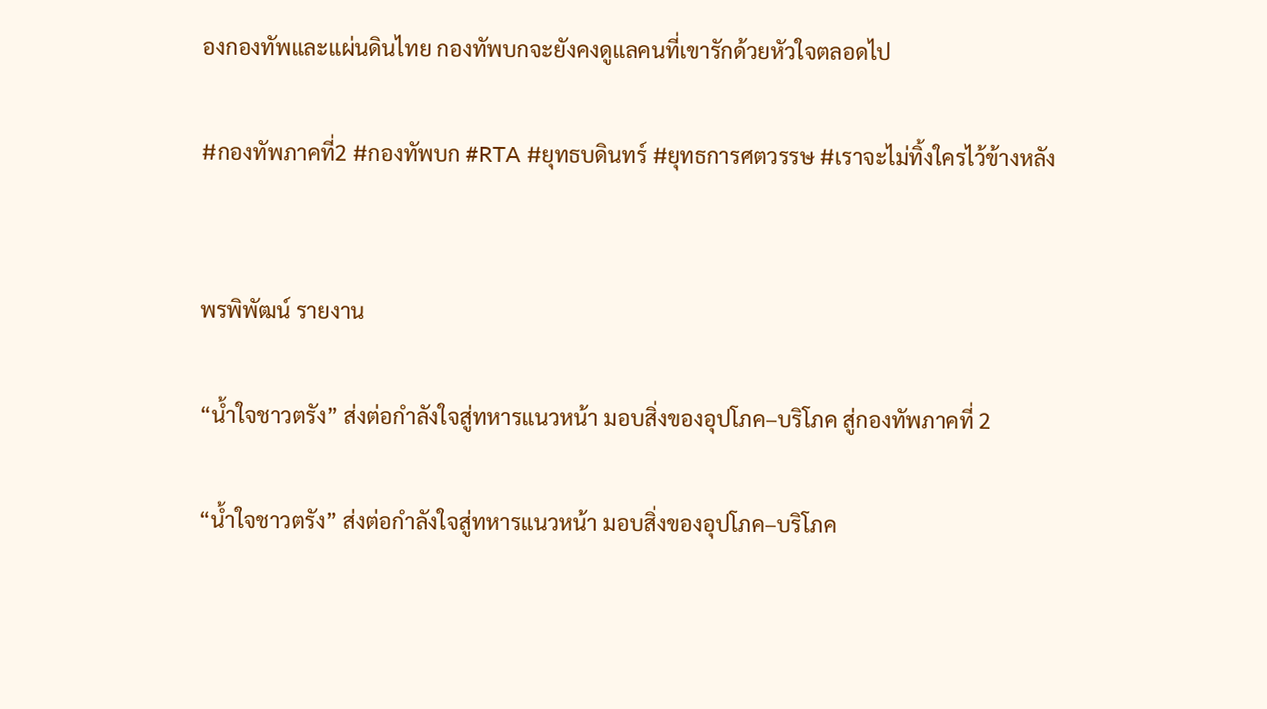องกองทัพและแผ่นดินไทย กองทัพบกจะยังคงดูแลคนที่เขารักด้วยหัวใจตลอดไป

#กองทัพภาคที่2 #กองทัพบก #RTA #ยุทธบดินทร์ #ยุทธการศตวรรษ #เราจะไม่ทิ้งใครไว้ข้างหลัง


พรพิพัฒน์ รายงาน

“น้ำใจชาวตรัง” ส่งต่อกำลังใจสู่ทหารแนวหน้า มอบสิ่งของอุปโภค–บริโภค สู่กองทัพภาคที่ 2

“น้ำใจชาวตรัง” ส่งต่อกำลังใจสู่ทหารแนวหน้า มอบสิ่งของอุปโภค–บริโภค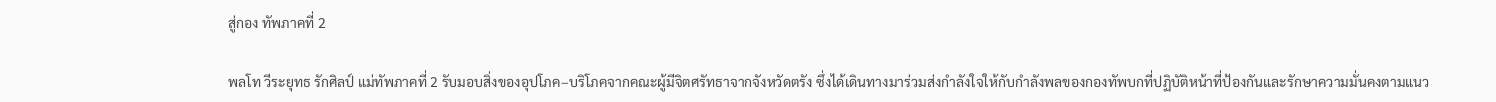สู่กอง ทัพภาคที่ 2

พลโท วีระยุทธ รักศิลป์ แม่ทัพภาคที่ 2 รับมอบสิ่งของอุปโภค–บริโภคจากคณะผู้มีจิตศรัทธาจากจังหวัดตรัง ซึ่งได้เดินทางมาร่วมส่งกำลังใจให้กับกำลังพลของกองทัพบกที่ปฏิบัติหน้าที่ป้องกันและรักษาความมั่นคงตามแนว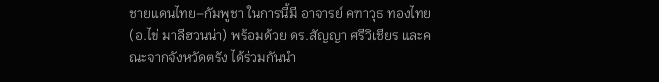ชายแดนไทย–กัมพูชา ในการนี้มี อาจารย์ คฑาวุธ ทองไทย (อ.ไข่ มาลีฮวนน่า) พร้อมด้วย ดร.สัญญา ศรีวิเชียร และคณะจากจังหวัดตรัง ได้ร่วมกันนำ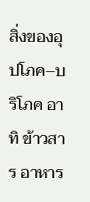สิ่งของอุปโภค–บริโภค อาทิ ข้าวสาร อาหาร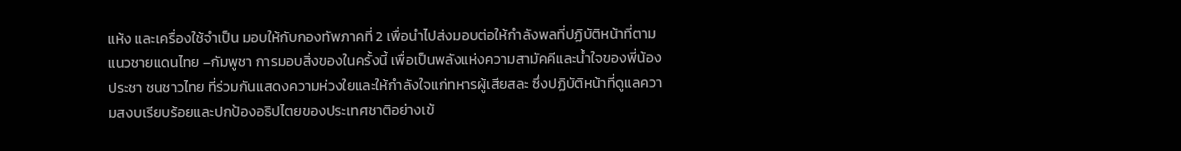แห้ง และเครื่องใช้จำเป็น มอบให้กับกองทัพภาคที่ 2 เพื่อนำไปส่งมอบต่อให้กำลังพลที่ปฏิบัติหน้าที่ตามแนวชายแดนไทย –กัมพูชา การมอบสิ่งของในครั้งนี้ เพื่อเป็นพลังแห่งความสามัคคีและน้ำใจของพี่น้องประชา ชนชาวไทย ที่ร่วมกันแสดงความห่วงใยและให้กำลังใจแก่ทหารผู้เสียสละ ซึ่งปฏิบัติหน้าที่ดูแลความสงบเรียบร้อยและปกป้องอธิปไตยของประเทศชาติอย่างเข้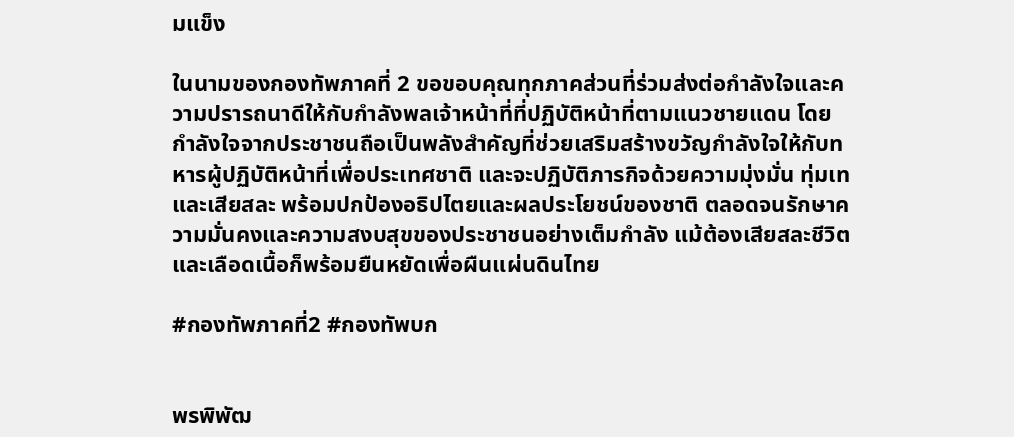มแข็ง

ในนามของกองทัพภาคที่ 2 ขอขอบคุณทุกภาคส่วนที่ร่วมส่งต่อกำลังใจและความปรารถนาดีให้กับกำลังพลเจ้าหน้าที่ที่ปฏิบัติหน้าที่ตามแนวชายแดน โดยกำลังใจจากประชาชนถือเป็นพลังสำคัญที่ช่วยเสริมสร้างขวัญกำลังใจให้กับทหารผู้ปฏิบัติหน้าที่เพื่อประเทศชาติ และจะปฏิบัติภารกิจด้วยความมุ่งมั่น ทุ่มเท และเสียสละ พร้อมปกป้องอธิปไตยและผลประโยชน์ของชาติ ตลอดจนรักษาความมั่นคงและความสงบสุขของประชาชนอย่างเต็มกำลัง แม้ต้องเสียสละชีวิตและเลือดเนื้อก็พร้อมยืนหยัดเพื่อผืนแผ่นดินไทย

#กองทัพภาคที่2 #กองทัพบก


พรพิพัฒ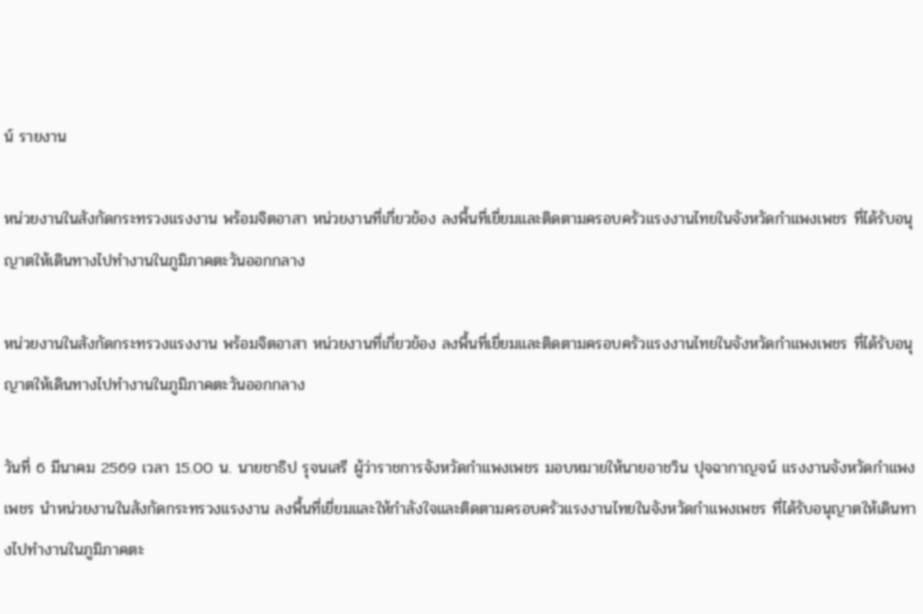น์ รายงาน

หน่วยงานในสังกัดกระทรวงแรงงาน พร้อมจิตอาสา หน่วยงานที่เกี่ยวข้อง ลงพื้นที่เยี่ยมและติดตามครอบครัวแรงงานไทยในจังหวัดกำแพงเพชร ที่ได้รับอนุญาตให้เดินทางไปทำงานในภูมิภาคตะวันออกกลาง

หน่วยงานในสังกัดกระทรวงแรงงาน พร้อมจิตอาสา หน่วยงานที่เกี่ยวข้อง ลงพื้นที่เยี่ยมและติดตามครอบครัวแรงงานไทยในจังหวัดกำแพงเพชร ที่ได้รับอนุญาตให้เดินทางไปทำงานในภูมิภาคตะวันออกกลาง

วันที่ 6 มีนาคม 2569 เวลา 15.00 น. นายชาธิป รุจนเสรี ผู้ว่าราชการจังหวัดกำแพงเพชร มอบหมายให้นายอาชวิน ปุจฉากาญจน์ แรงงานจังหวัดกำแพงเพชร นำหน่วยงานในสังกัดกระทรวงแรงงาน ลงพื้นที่เยี่ยมและให้กำลังใจและติดตามครอบครัวแรงงานไทยในจังหวัดกำแพงเพชร ที่ได้รับอนุญาตให้เดินทางไปทำงานในภูมิภาคตะ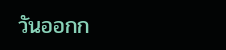วันออกก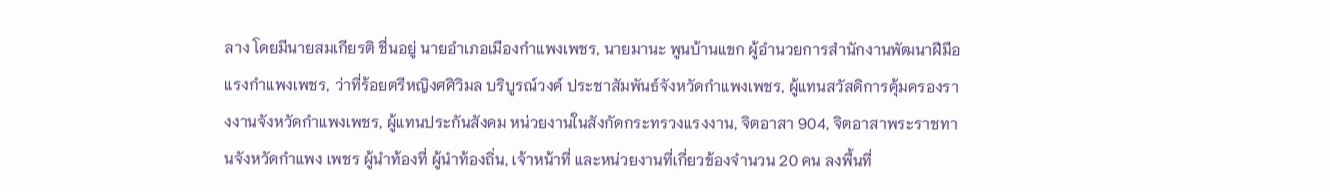ลาง โดยมีนายสมเกียรติ ชื่นอยู่ นายอำเภอเมืองกำแพงเพชร, นายมานะ พูนบ้านแขก ผู้อำนวยการสำนักงานพัฒนาฝีมือแรงกำแพงเพชร, ว่าที่ร้อยตรีหญิงศศิวิมล บริบูรณ์วงค์ ประชาสัมพันธ์จังหวัดกำแพงเพชร, ผู้แทนสวัสดิการคุ้มครองรางงานจังหวัดกำแพงเพชร, ผู้แทนประกันสังคม หน่วยงานในสังกัดกระทรวงแรงงาน, จิตอาสา 904, จิตอาสาพระราชทานจังหวัดกำแพง เพชร ผู้นำท้องที่ ผู้นำท้องถิ่น, เจ้าหน้าที่ และหน่วยงานที่เกี่ยวข้องจำนวน 20 คน ลงพื้นที่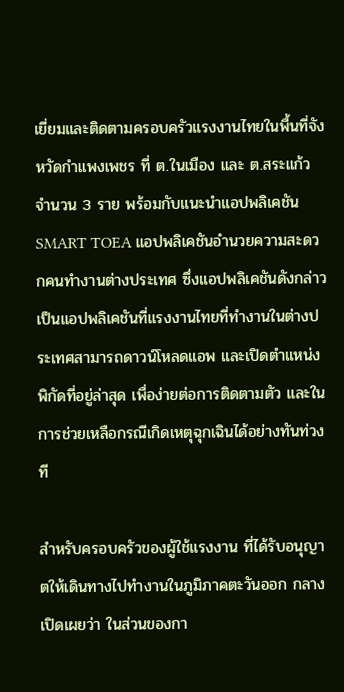เยี่ยมและติดตามครอบครัวแรงงานไทยในพื้นที่จังหวัดกำแพงเพชร ที่ ต.ในเมือง และ ต.สระแก้ว จำนวน 3 ราย พร้อมกับแนะนำแอปพลิเคชัน SMART TOEA แอปพลิเคชันอำนวยความสะดวกคนทำงานต่างประเทศ ซึ่งแอปพลิเคชันดังกล่าว เป็นแอปพลิเคชันที่แรงงานไทยที่ทำงานในต่างประเทศสามารถดาวน์โหลดแอพ และเปิดตำแหน่งพิกัดที่อยู่ล่าสุด เพื่อง่ายต่อการติดตามตัว และในการช่วยเหลือกรณีเกิดเหตุฉุกเฉินได้อย่างทันท่วงที

สำหรับครอบครัวของผู้ใช้แรงงาน ที่ได้รับอนุญาตให้เดินทางไปทำงานในภูมิภาคตะวันออก กลาง เปิดเผยว่า ในส่วนของกา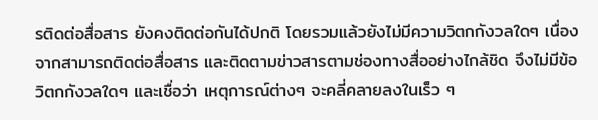รติดต่อสื่อสาร ยังคงติดต่อกันได้ปกติ โดยรวมแล้วยังไม่มีความวิตกกังวลใดๆ เนื่องจากสามารถติดต่อสื่อสาร และติดตามข่าวสารตามช่องทางสื่ออย่างไกล้ชิด จึงไม่มีข้อวิตกกังวลใดๆ และเชื่อว่า เหตุการณ์ต่างๆ จะคลี่คลายลงในเร็ว ๆ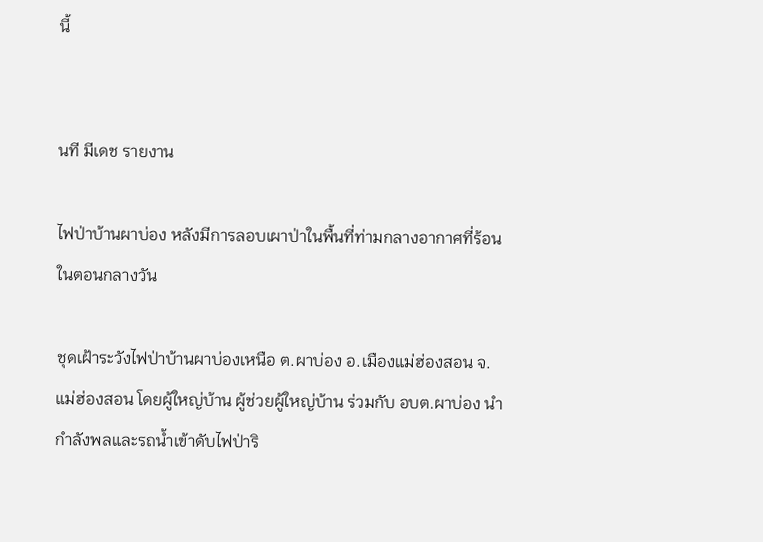นี้


นที มีเดช รายงาน

ไฟป่าบ้านผาบ่อง หลังมีการลอบเผาป่าในพื้นที่ท่ามกลางอากาศที่ร้อนในตอนกลางวัน

ชุดเฝ้าระวังไฟป่าบ้านผาบ่องเหนือ ต.ผาบ่อง อ.เมืองแม่ฮ่องสอน จ.แม่ฮ่องสอน โดยผู้ใหญ่บ้าน ผู้ช่วยผู้ใหญ่บ้าน ร่วมกับ อบต.ผาบ่อง นำกำลังพลและรถน้ำเข้าดับไฟป่าริ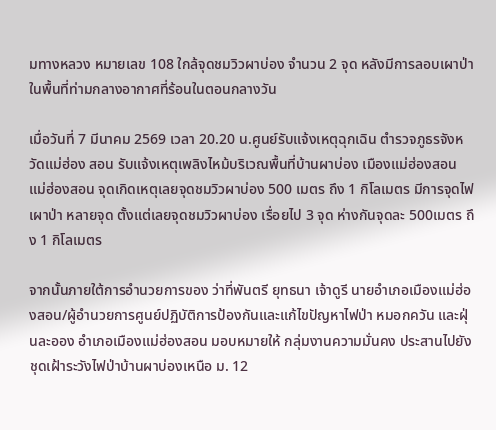มทางหลวง หมายเลข 108 ใกล้จุดชมวิวผาบ่อง จำนวน 2 จุด หลังมีการลอบเผาป่าในพื้นที่ท่ามกลางอากาศที่ร้อนในตอนกลางวัน

เมื่อวันที่ 7 มีนาคม 2569 เวลา 20.20 น.ศูนย์รับแจ้งเหตุฉุกเฉิน ตำรวจภูธรจังหวัดแม่ฮ่อง สอน รับแจ้งเหตุเพลิงไหม้บริเวณพื้นที่บ้านผาบ่อง เมืองแม่ฮ่องสอน แม่ฮ่องสอน จุดเกิดเหตุเลยจุดชมวิวผาบ่อง 500 เมตร ถึง 1 กิโลเมตร มีการจุดไฟเผาป่า หลายจุด ตั้งแต่เลยจุดชมวิวผาบ่อง เรื่อยไป 3 จุด ห่างกันจุดละ 500เมตร ถึง 1 กิโลเมตร

จากนั้นภายใต้การอำนวยการของ ว่าที่พันตรี ยุทธนา เจ้าดูรี นายอำเภอเมืองแม่ฮ่องสอน/ผู้อำนวยการศูนย์ปฏิบัติการป้องกันและแก้ไขปัญหาไฟป่า หมอกควัน และฝุ่นละออง อำเภอเมืองแม่ฮ่องสอน มอบหมายให้ กลุ่มงานความมั่นคง ประสานไปยังชุดเฝ้าระวังไฟป่าบ้านผาบ่องเหนือ ม. 12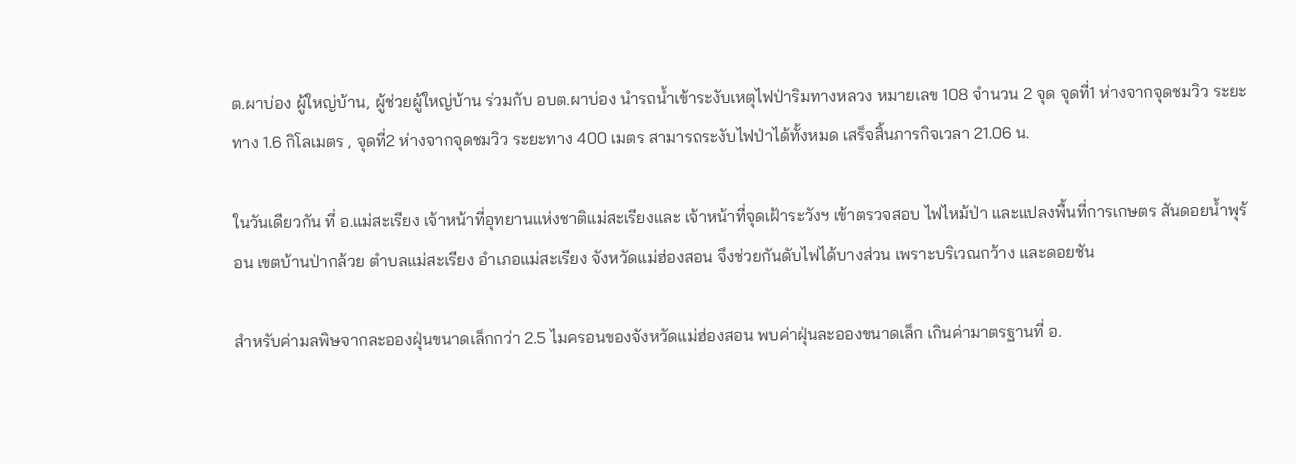ต.ผาบ่อง ผู้ใหญ่บ้าน, ผู้ช่วยผู้ใหญ่บ้าน ร่วมกับ อบต.ผาบ่อง นำรถน้ำเข้าระงับเหตุไฟป่าริมทางหลวง หมายเลข 108 จำนวน 2 จุด จุดที่1 ห่างจากจุดชมวิว ระยะทาง 1.6 กิโลเมตร , จุดที่2 ห่างจากจุดชมวิว ระยะทาง 400 เมตร สามารถระงับไฟป่าได้ทั้งหมด เสร็จสิ้นภารกิจเวลา 21.06 น.

ในวันเดียวกัน ที่ อ.แม่สะเรียง เจ้าหน้าที่อุทยานแห่งชาติแม่สะเรียงและ เจ้าหน้าที่จุดเฝ้าระวังฯ เข้าตรวจสอบ ไฟไหม้ป่า และแปลงพื้นที่การเกษตร สันดอยน้ำพุร้อน เขตบ้านป่ากล้วย ตำบลแม่สะเรียง อำเภอแม่สะเรียง จังหวัดแม่ฮ่องสอน จึงช่วยกันดับไฟได้บางส่วน เพราะบริเวณกว้าง และดอยชัน

สำหรับค่ามลพิษจากละอองฝุ่นขนาดเล็กกว่า 2.5 ไมครอนของจังหวัดแม่ฮ่องสอน พบค่าฝุ่นละอองขนาดเล็ก เกินค่ามาตรฐานที่ อ.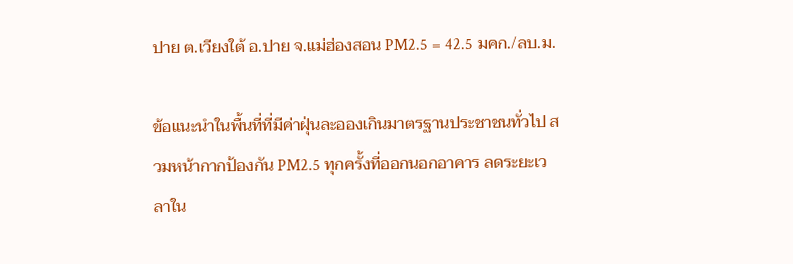ปาย ต.เวียงใต้ อ.ปาย จ.แม่ฮ่องสอน PM2.5 = 42.5 มคก./ลบ.ม.

ข้อแนะนำในพื้นที่ที่มีค่าฝุ่นละอองเกินมาตรฐานประชาชนทั่วไป สวมหน้ากากป้องกัน PM2.5 ทุกครั้งที่ออกนอกอาคาร ลดระยะเวลาใน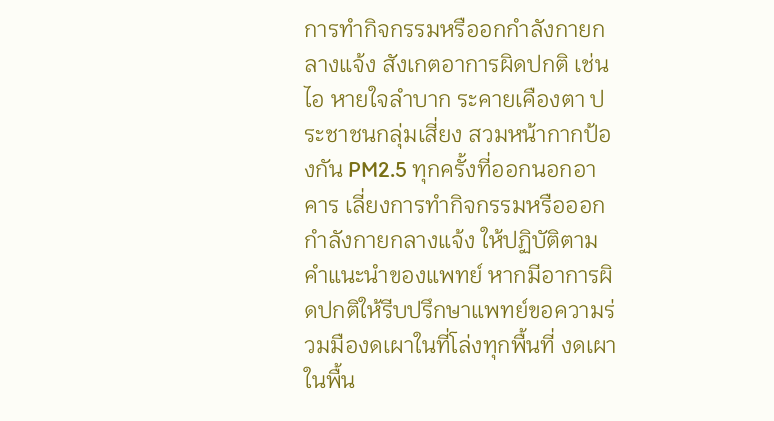การทำกิจกรรมหรืออกกำลังกายกลางแจ้ง สังเกตอาการผิดปกติ เช่น ไอ หายใจลำบาก ระคายเคืองตา ประชาชนกลุ่มเสี่ยง สวมหน้ากากป้องกัน PM2.5 ทุกครั้งที่ออกนอกอาคาร เลี่ยงการทำกิจกรรมหรือออกกำลังกายกลางแจ้ง ให้ปฏิบัติตามคำแนะนำของแพทย์ หากมีอาการผิดปกติให้รีบปรึกษาแพทย์ขอความร่วมมืองดเผาในที่โล่งทุกพื้นที่ งดเผาในพื้น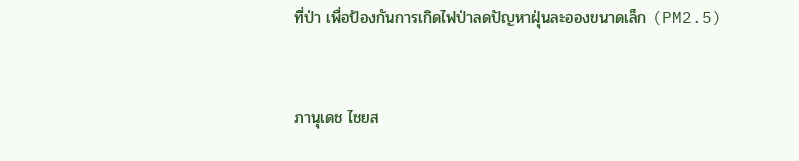ที่ป่า เพื่อป้องกันการเกิดไฟป่าลดปัญหาฝุ่นละอองขนาดเล็ก (PM2.5)



ภานุเดช ไชยส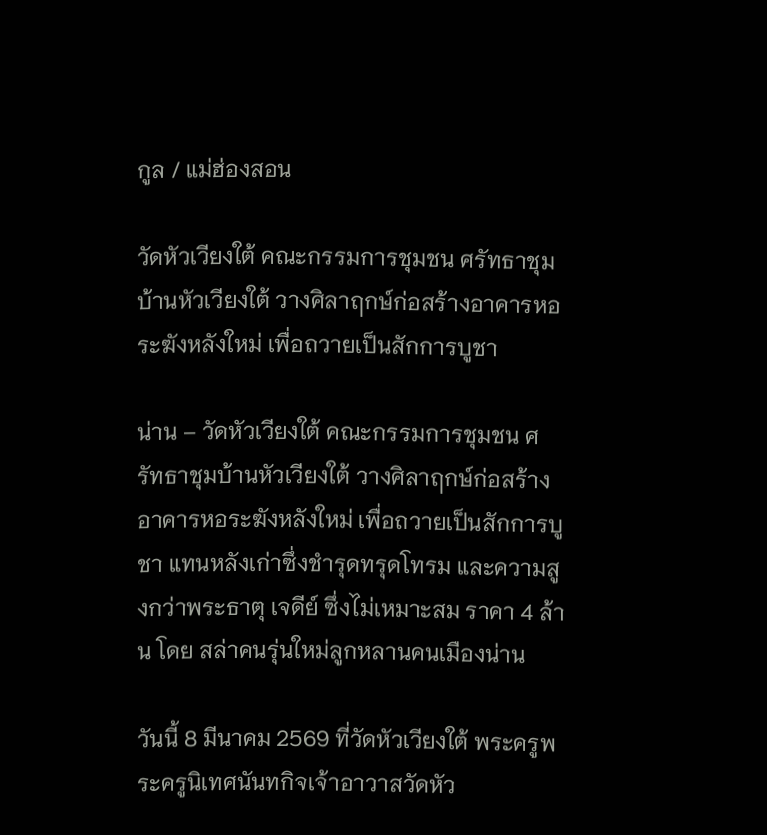กูล / แม่ฮ่องสอน

วัดหัวเวียงใต้ คณะกรรมการชุมชน ศรัทธาชุมบ้านหัวเวียงใต้ วางศิลาฤกษ์ก่อสร้างอาคารหอระฆังหลังใหม่ เพื่อถวายเป็นสักการบูชา

น่าน – วัดหัวเวียงใต้ คณะกรรมการชุมชน ศรัทธาชุมบ้านหัวเวียงใต้ วางศิลาฤกษ์ก่อสร้างอาคารหอระฆังหลังใหม่ เพื่อถวายเป็นสักการบูชา แทนหลังเก่าซึ่งชำรุดทรุดโทรม และความสูงกว่าพระธาตุ เจดีย์ ซึ่งไม่เหมาะสม ราคา 4 ล้าน โดย สล่าคนรุ่นใหม่ลูกหลานคนเมืองน่าน

วันนี้ 8 มีนาคม 2569 ที่วัดหัวเวียงใต้ พระครูพระครูนิเทศนันทกิจเจ้าอาวาสวัดหัว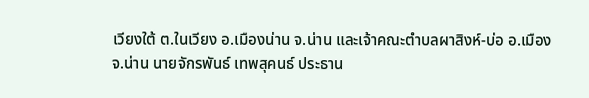เวียงใต้ ต.ในเวียง อ.เมืองน่าน จ.น่าน และเจ้าคณะตำบลผาสิงห์-บ่อ อ.เมือง จ.น่าน นายจักรพันธ์ เทพสุคนธ์ ประธาน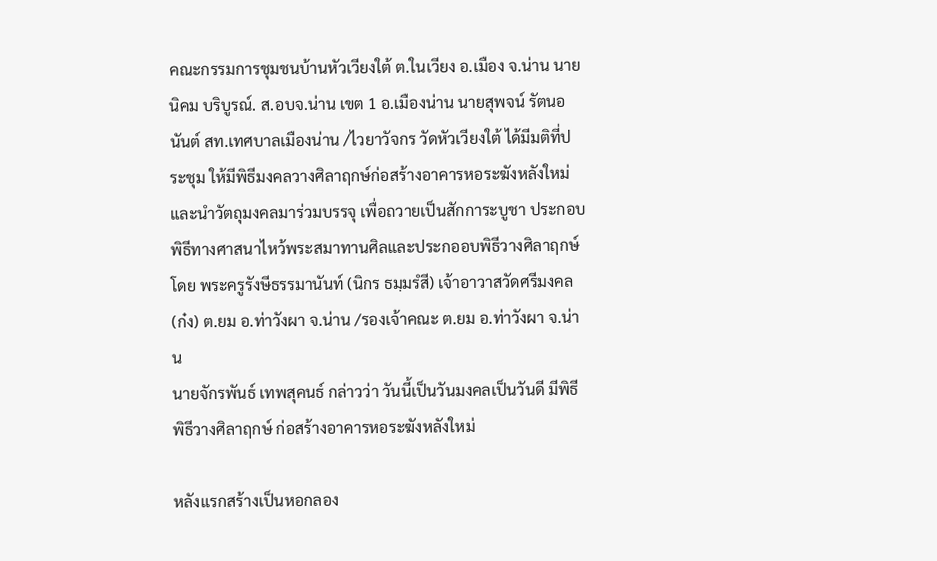คณะกรรมการชุมชนบ้านหัวเวียงใต้ ต.ในเวียง อ.เมือง จ.น่าน นายนิคม บริบูรณ์. ส.อบจ.น่าน เขต 1 อ.เมืองน่าน นายสุพจน์ รัตนอนันต์ สท.เทศบาลเมืองน่าน /ไวยาวัจกร วัดหัวเวียงใต้ ได้มีมติที่ประชุม ให้มีพิธีมงคลวางศิลาฤกษ์ก่อสร้างอาคารหอระฆังหลังใหม่ และนำวัตถุมงคลมาร่วมบรรจุ เพื่อถวายเป็นสักการะบูชา ประกอบพิธีทางศาสนาไหว้พระสมาทานศิลและประกออบพิธีวางศิลาฤกษ์ โดย พระครูรังษีธรรมานันท์ (นิกร ธมฺมรํสี) เจ้าอาวาสวัดศรีมงคล (ก๋ง) ต.ยม อ.ท่าวังผา จ.น่าน /รองเจ้าคณะ ต.ยม อ.ท่าวังผา จ.น่าน
นายจักรพันธ์ เทพสุคนธ์ กล่าวว่า วันนี้เป็นวันมงคลเป็นวันดี มีพิธีพิธีวางศิลาฤกษ์ ก่อสร้างอาคารหอระฆังหลังใหม่

หลังแรกสร้างเป็นหอกลอง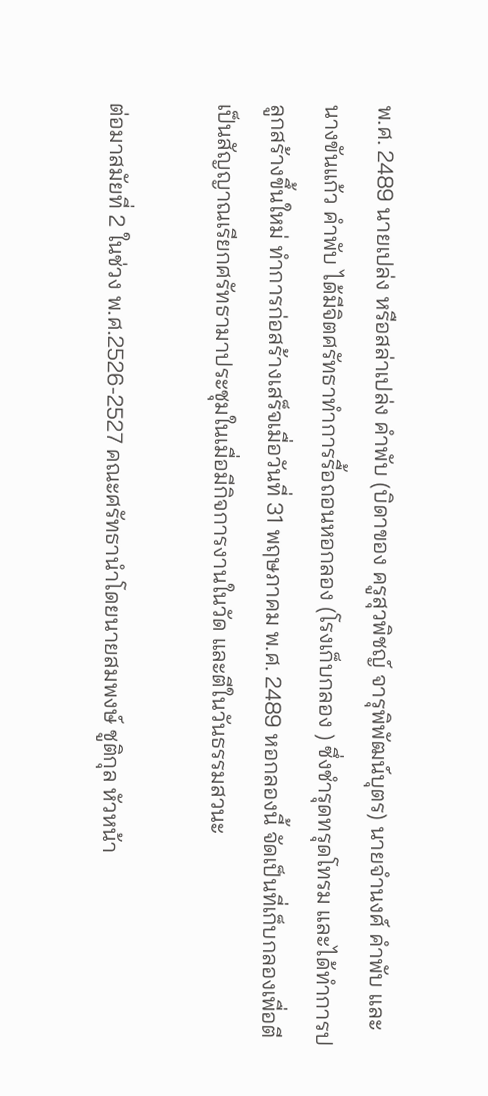พ.ศ. 2489 นายเปล่ง หรือสล่าเปล่ง คำพับ (บิดาของ ครูสุวพิชญ์ จารุพิพัฒน์บุตร) นายจำนงศ์ คำพับ และนางขันแก้ว คำพับ ได้มีจิตศรัทธาทำการรื้อถอนหอกลอง (โรงเก็บกลอง ) ซึ่งชำรุดทรุดโทรม และได้ทำการปลูกสร้างขึ้นใหม่ ทำการก่อสร้างเสร็จเมื่อวันที่ 31 พฤษภาคม พ.ศ. 2489 หอกลองนี้ จัดเป็นที่เก็บกลองเพื่อตีเป็นสัญญาณเรียกศรัทธามาประชุมในเมื่อมีกิจการงานในวัด และตีในวันธรรมสวนะ

ต่อมาสมัยที่ 2 ในช่วง พ.ศ.2526-2527 คณะศรัทธานำโดยนายสมพงษ์ ชูติกุล หัวหน้า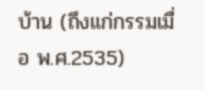บ้าน (ถึงแก่กรรมเมื่อ พ.ศ.2535)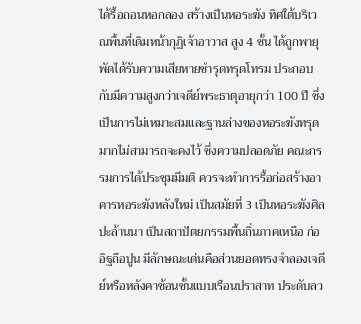ได้รื้อถอนหอกลอง สร้างเป็นหอระฆัง ทิศใต้บริเวณพื้นที่เดิมหน้ากุฏิเจ้าอาวาส สูง 4 ชั้น ได้ถูกพายุพัดได้รับความเสียหายชำรุดทรุดโทรม ประกอบกับมีความสูงกว่าเจดีย์พระธาตุอายุกว่า 100 ปี ซึ่งเป็นการไม่เหมาะสมและฐานล่างของหอระฆังทรุดมากไม่สามารถจะคงไว้ ซึ่งความปลอดภัย คณะกรรมการได้ประชุมมีมติ ควรจะทำการรื้อก่อสร้างอาคารหอระฆังหลังใหม่ เป็นสมัยที่ 3 เป็นหอระฆังศิลปะล้านนา เป็นสถาปัตยกรรมพื้นถิ่นภาคเหนือ ก่ออิฐถือปูน มีลักษณะเด่นคือส่วนยอดทรงจำลองเจดีย์หรือหลังคาซ้อนชั้นแบบเรือนปราสาท ประดับลว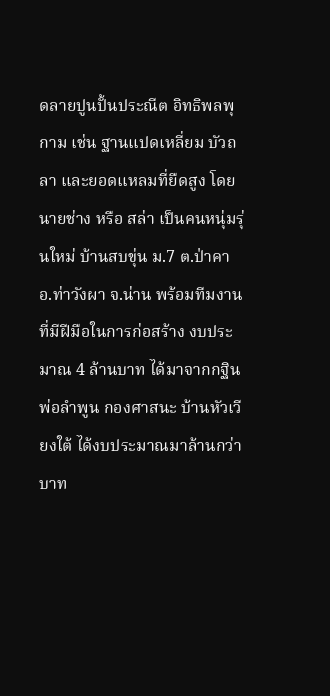ดลายปูนปั้นประณีต อิทธิพลพุกาม เช่น ฐานแปดเหลี่ยม บัวถลา และยอดแหลมที่ยืดสูง โดยนายช่าง หรือ สล่า เป็นคนหนุ่มรุ่นใหม่ บ้านสบขุ่น ม.7 ต.ป่าคา อ.ท่าวังผา จ.น่าน พร้อมทีมงาน ที่มีฝีมือในการก่อสร้าง งบประมาณ 4 ล้านบาท ได้มาจากกฐิน พ่อลำพูน กองศาสนะ บ้านหัวเวียงใต้ ได้งบประมาณมาล้านกว่าบาท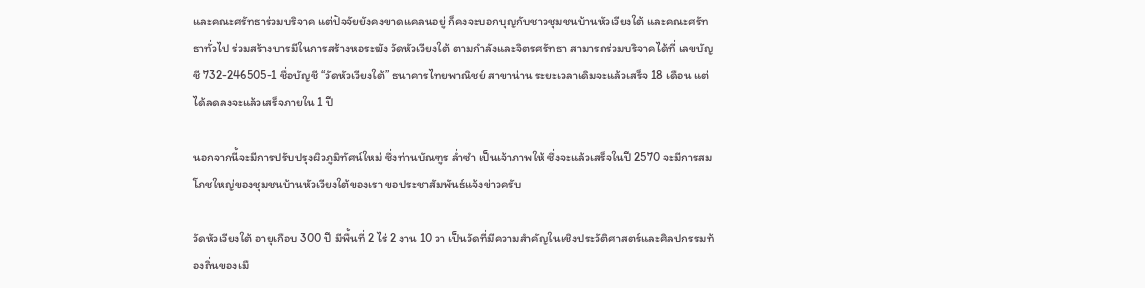และคณะศรัทธาร่วมบริจาค แต่ปัจจัยยังคงขาดแคลนอยู่ ก็คงจะบอกบุญกับชาวชุมชนบ้านหัวเวียงใต้ และคณะศรัทธาทั่วไป ร่วมสร้างบารมีในการสร้างหอระฆัง วัดหัวเวียงใต้ ตามกำลังและจิตรศรัทธา สามารถร่วมบริจาคได้ที่ เลขบัญชี 732-246505-1 ชื่อบัญชี “วัดหัวเวียงใต้” ธนาคารไทยพาณิชย์ สาขาน่าน ระยะเวลาเดิมจะแล้วเสร็จ 18 เดือน แต่ได้ลดลงจะแล้วเสร็จภายใน 1 ปี

นอกจากนี้จะมีการปรับปรุงผิวภูมิทัศน์ใหม่ ซึ่งท่านบัณฑูร ล่ำซำ เป็นเจ้าภาพให้ ซึ่งจะแล้วเสร็จในปี 2570 จะมีการสมโภชใหญ่ของชุมชนบ้านหัวเวียงใต้ของเรา ขอประชาสัมพันธ์แจ้งข่าวครับ

วัดหัวเวียงใต้ อายุเกือบ 300 ปี มีพื้นที่ 2 ไร่ 2 งาน 10 วา เป็นวัดที่มีความสำคัญในเชิงประวัติศาสตร์และศิลปกรรมท้องถิ่นของเมื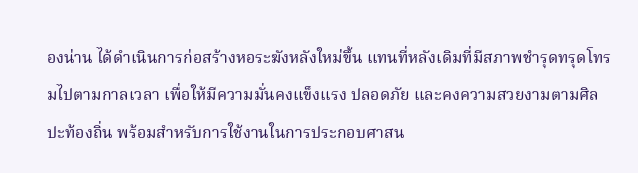องน่าน ได้ดำเนินการก่อสร้างหอระฆังหลังใหม่ขึ้น แทนที่หลังเดิมที่มีสภาพชำรุดทรุดโทรมไปตามกาลเวลา เพื่อให้มีความมั่นคงแข็งแรง ปลอดภัย และคงความสวยงามตามศิลปะท้องถิ่น พร้อมสำหรับการใช้งานในการประกอบศาสน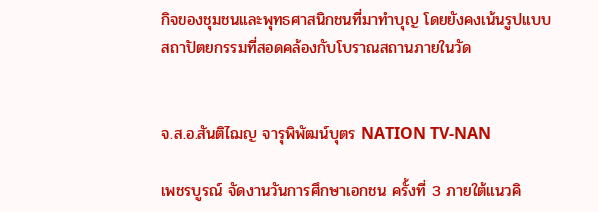กิจของชุมชนและพุทธศาสนิกชนที่มาทำบุญ โดยยังคงเน้นรูปแบบสถาปัตยกรรมที่สอดคล้องกับโบราณสถานภายในวัด


จ.ส.อ.สันติไฌญ จารุพิพัฒน์บุตร NATION TV-NAN

เพชรบูรณ์ จัดงานวันการศึกษาเอกชน ครั้งที่ 3 ภายใต้แนวคิ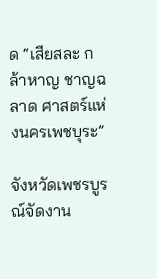ด “เสียสละ กล้าหาญ ชาญฉลาด ศาสตร์แห่งนครเพชบุระ”

จังหวัดเพชรบูรณ์จัดงาน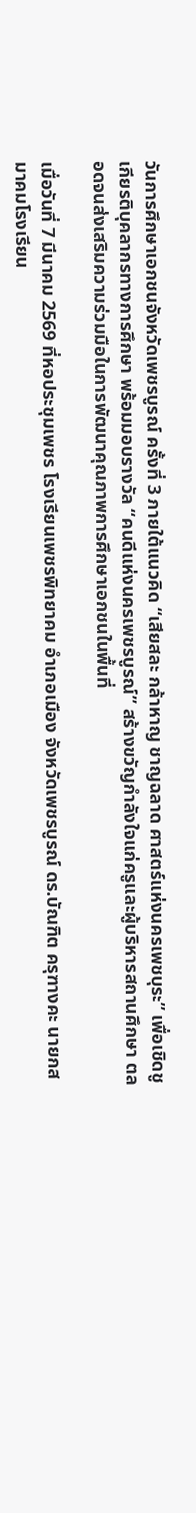วันการศึกษาเอกชนจังหวัดเพชรบูรณ์ ครั้งที่ 3 ภายใต้แนวคิด “เสียสละ กล้าหาญ ชาญฉลาด ศาสตร์แห่งนครเพชบุระ” เพื่อเชิดชูเกียรติบุคลากรทางการศึกษา พร้อมมอบรางวัล “คนดีแห่งนครเพชรบูรณ์” สร้างขวัญกำลังใจแก่ครูและผู้บริหารสถานศึกษา ตลอดจนส่งเสริมความร่วมมือในการพัฒนาคุณภาพการศึกษาเอกชนในพื้นที่

เมื่อวันที่ 7 มีนาคม 2569 ที่หอประชุมเพชร โรงเรียนเพชรพิทยาคม อำเภอเมือง จังหวัดเพชรบูรณ์ ดร.บัณฑิต ครุฑางคะ นายกสมาคมโรงเรียน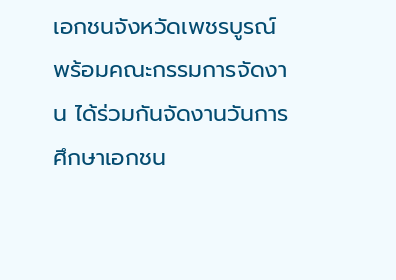เอกชนจังหวัดเพชรบูรณ์ พร้อมคณะกรรมการจัดงาน ได้ร่วมกันจัดงานวันการศึกษาเอกชน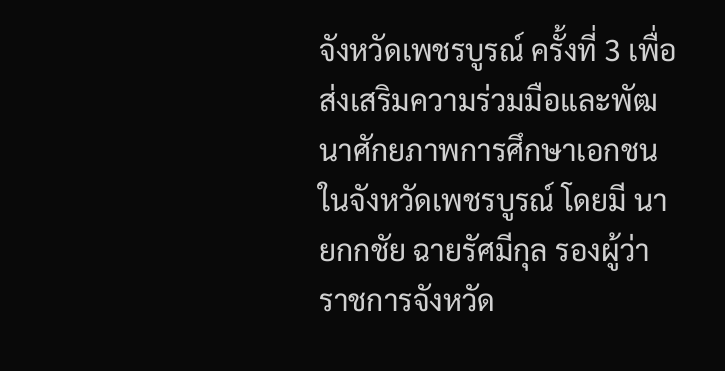จังหวัดเพชรบูรณ์ ครั้งที่ 3 เพื่อส่งเสริมความร่วมมือและพัฒนาศักยภาพการศึกษาเอกชนในจังหวัดเพชรบูรณ์ โดยมี นายกกชัย ฉายรัศมีกุล รองผู้ว่าราชการจังหวัด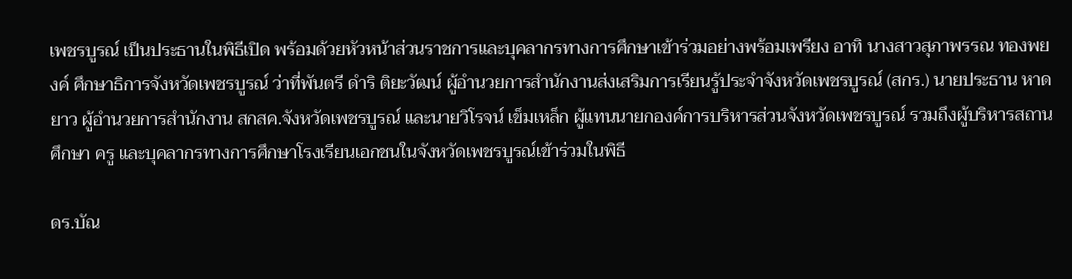เพชรบูรณ์ เป็นประธานในพิธีเปิด พร้อมด้วยหัวหน้าส่วนราชการและบุคลากรทางการศึกษาเข้าร่วมอย่างพร้อมเพรียง อาทิ นางสาวสุภาพรรณ ทองพยงค์ ศึกษาธิการจังหวัดเพชรบูรณ์ ว่าที่พันตรี ดำริ ติยะวัฒน์ ผู้อำนวยการสำนักงานส่งเสริมการเรียนรู้ประจำจังหวัดเพชรบูรณ์ (สกร.) นายประธาน หาดยาว ผู้อำนวยการสำนักงาน สกสค.จังหวัดเพชรบูรณ์ และนายวิโรจน์ เข็มเหล็ก ผู้แทนนายกองค์การบริหารส่วนจังหวัดเพชรบูรณ์ รวมถึงผู้บริหารสถานศึกษา ครู และบุคลากรทางการศึกษาโรงเรียนเอกชนในจังหวัดเพชรบูรณ์เข้าร่วมในพิธี

ดร.บัณ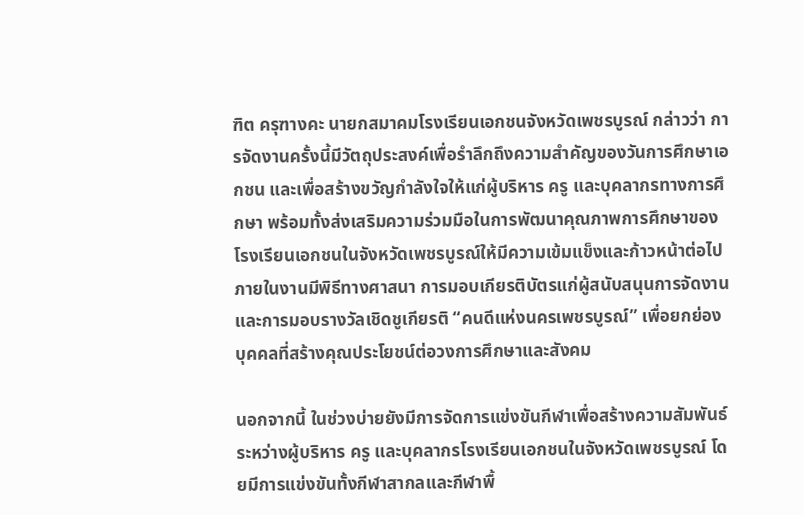ฑิต ครุฑางคะ นายกสมาคมโรงเรียนเอกชนจังหวัดเพชรบูรณ์ กล่าวว่า การจัดงานครั้งนี้มีวัตถุประสงค์เพื่อรำลึกถึงความสำคัญของวันการศึกษาเอกชน และเพื่อสร้างขวัญกำลังใจให้แก่ผู้บริหาร ครู และบุคลากรทางการศึกษา พร้อมทั้งส่งเสริมความร่วมมือในการพัฒนาคุณภาพการศึกษาของโรงเรียนเอกชนในจังหวัดเพชรบูรณ์ให้มีความเข้มแข็งและก้าวหน้าต่อไป ภายในงานมีพิธีทางศาสนา การมอบเกียรติบัตรแก่ผู้สนับสนุนการจัดงาน และการมอบรางวัลเชิดชูเกียรติ “คนดีแห่งนครเพชรบูรณ์” เพื่อยกย่องบุคคลที่สร้างคุณประโยชน์ต่อวงการศึกษาและสังคม

นอกจากนี้ ในช่วงบ่ายยังมีการจัดการแข่งขันกีฬาเพื่อสร้างความสัมพันธ์ระหว่างผู้บริหาร ครู และบุคลากรโรงเรียนเอกชนในจังหวัดเพชรบูรณ์ โดยมีการแข่งขันทั้งกีฬาสากลและกีฬาพื้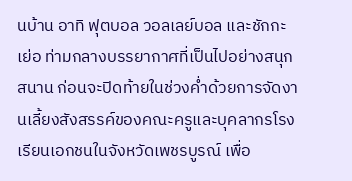นบ้าน อาทิ ฟุตบอล วอลเลย์บอล และชักกะเย่อ ท่ามกลางบรรยากาศที่เป็นไปอย่างสนุกสนาน ก่อนจะปิดท้ายในช่วงค่ำด้วยการจัดงานเลี้ยงสังสรรค์ของคณะครูและบุคลากรโรงเรียนเอกชนในจังหวัดเพชรบูรณ์ เพื่อ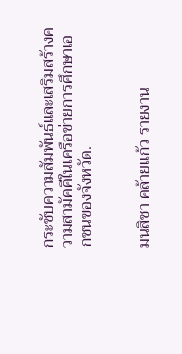กระชับความสัมพันธ์และเสริมสร้างความสามัคคีในเครือข่ายการศึกษาเอกชนของจังหวัด.


มนสิชา คล้ายแก้ว รายงาน